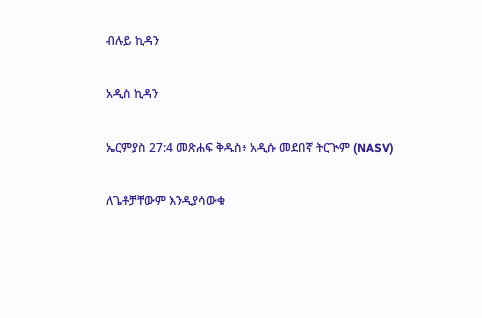ብሉይ ኪዳን

አዲስ ኪዳን

ኤርምያስ 27:4 መጽሐፍ ቅዱስ፥ አዲሱ መደበኛ ትርጒም (NASV)

ለጌቶቻቸውም እንዲያሳውቁ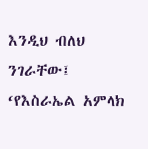እንዲህ ብለህ ንገራቸው፤ ‘የእስራኤል አምላክ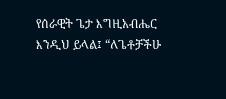የሰራዊት ጌታ እግዚአብሔር እንዲህ ይላል፤ “ለጌቶቻችሁ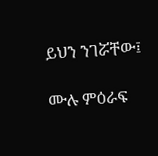ይህን ንገሯቸው፤

ሙሉ ምዕራፍ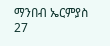ማንበብ ኤርምያስ 27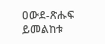ዐውደ-ጽሑፍ ይመልከቱ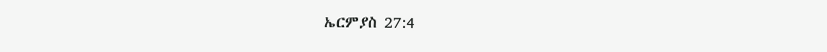ኤርምያስ 27:4